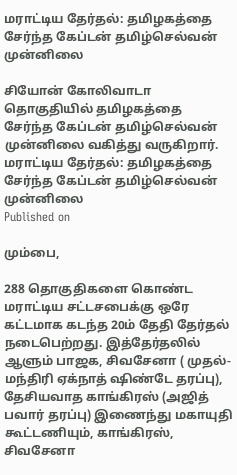மராட்டிய தேர்தல்: தமிழகத்தை சேர்ந்த கேப்டன் தமிழ்செல்வன் முன்னிலை

சியோன் கோலிவாடா தொகுதியில் தமிழகத்தை சேர்ந்த கேப்டன் தமிழ்செல்வன் முன்னிலை வகித்து வருகிறார்.
மராட்டிய தேர்தல்: தமிழகத்தை சேர்ந்த கேப்டன் தமிழ்செல்வன் முன்னிலை
Published on

மும்பை,

288 தொகுதிகளை கொண்ட மராட்டிய சட்டசபைக்கு ஒரே கட்டமாக கடந்த 20ம் தேதி தேர்தல் நடைபெற்றது. இத்தேர்தலில் ஆளும் பாஜக, சிவசேனா ( முதல்-மந்திரி ஏக்நாத் ஷிண்டே தரப்பு), தேசியவாத காங்கிரஸ் (அஜித் பவார் தரப்பு) இணைந்து மகாயுதி கூட்டணியும், காங்கிரஸ், சிவசேனா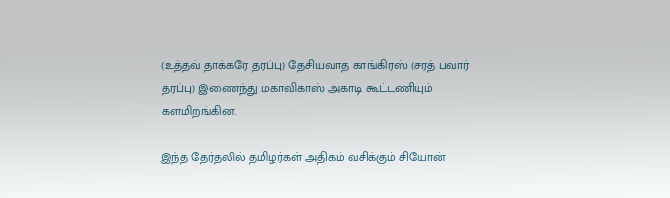(உத்தவ் தாக்கரே தரப்பு) தேசியவாத காங்கிரஸ் (சரத் பவார் தரப்பு) இணைந்து மகாவிகாஸ் அகாடி கூட்டணியும் களமிறங்கின.

இந்த தேர்தலில் தமிழர்கள் அதிகம் வசிக்கும் சியோன்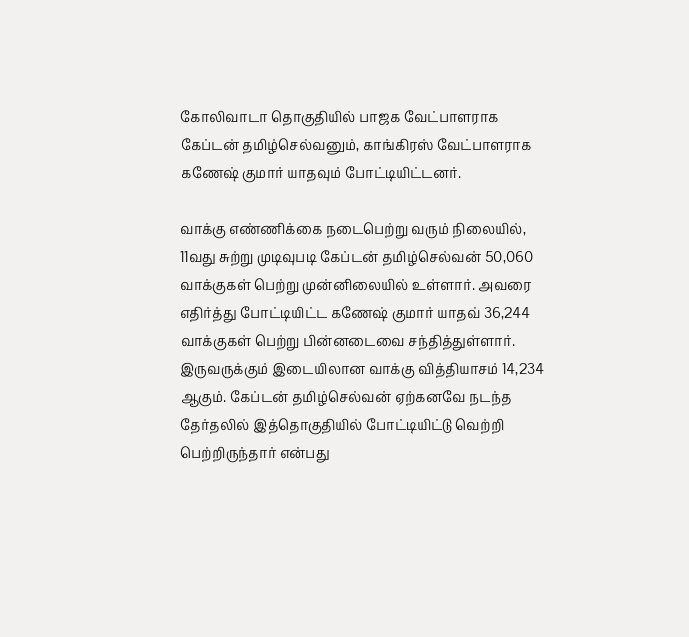கோலிவாடா தொகுதியில் பாஜக வேட்பாளராக கேப்டன் தமிழ்செல்வனும், காங்கிரஸ் வேட்பாளராக கணேஷ் குமார் யாதவும் போட்டியிட்டனர்.

வாக்கு எண்ணிக்கை நடைபெற்று வரும் நிலையில், 11வது சுற்று முடிவுபடி கேப்டன் தமிழ்செல்வன் 50,060 வாக்குகள் பெற்று முன்னிலையில் உள்ளார். அவரை எதிர்த்து போட்டியிட்ட கணேஷ் குமார் யாதவ் 36,244 வாக்குகள் பெற்று பின்னடைவை சந்தித்துள்ளார். இருவருக்கும் இடையிலான வாக்கு வித்தியாசம் 14,234 ஆகும். கேப்டன் தமிழ்செல்வன் ஏற்கனவே நடந்த தேர்தலில் இத்தொகுதியில் போட்டியிட்டு வெற்றி பெற்றிருந்தார் என்பது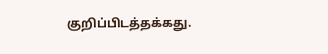குறிப்பிடத்தக்கது.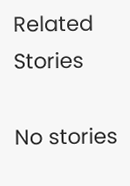Related Stories

No stories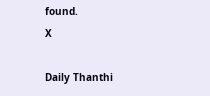found.
X

Daily Thanthi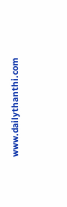www.dailythanthi.com